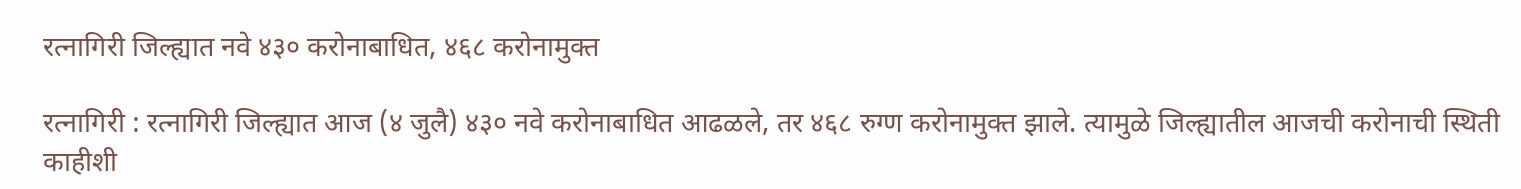रत्नागिरी जिल्ह्यात नवे ४३० करोनाबाधित, ४६८ करोनामुक्त

रत्नागिरी : रत्नागिरी जिल्ह्यात आज (४ जुलै) ४३० नवे करोनाबाधित आढळले, तर ४६८ रुग्ण करोनामुक्त झाले. त्यामुळे जिल्ह्यातील आजची करोनाची स्थिती काहीशी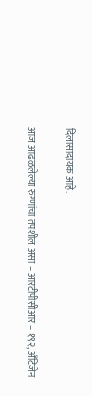दिलासादायक आहे.

आज आढळलेल्या रुग्णांचा तपशील असा – आरटीपीसीआर – १९२, अँटिजेन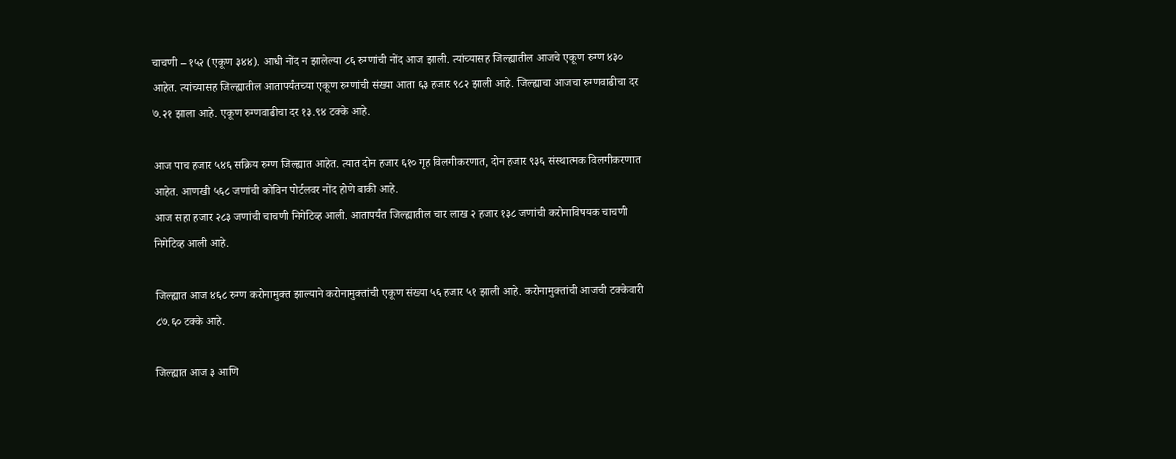चाचणी – १५२ (एकूण ३४४). आधी नोंद न झालेल्या ८६ रुग्णांची नोंद आज झाली. त्यांच्यासह जिल्ह्यातील आजचे एकूण रुग्ण ४३० आहेत. त्यांच्यासह जिल्ह्यातील आतापर्यंतच्या एकूण रुग्णांची संख्या आता ६३ हजार ९८२ झाली आहे. जिल्ह्याचा आजचा रुग्णवाढीचा दर ७.२१ झाला आहे. एकूण रुग्णवाढीचा दर १३.९४ टक्के आहे.

आज पाच हजार ५४६ सक्रिय रुग्ण जिल्ह्यात आहेत. त्यात दोन हजार ६१० गृह विलगीकरणात, दोन हजार ९३६ संस्थात्मक विलगीकरणात आहेत. आणखी ५६८ जणांची कोविन पोर्टलवर नोंद होणे बाकी आहे.
आज सहा हजार २८३ जणांची चाचणी निगेटिव्ह आली. आतापर्यंत जिल्ह्यातील चार लाख २ हजार १३८ जणांची करोनाविषयक चाचणी निगेटिव्ह आली आहे.

जिल्ह्यात आज ४६८ रुग्ण करोनामुक्त झाल्याने करोनामुक्तांची एकूण संख्या ५६ हजार ५१ झाली आहे. करोनामुक्तांची आजची टक्केवारी ८७.६० टक्के आहे.

जिल्ह्यात आज ३ आणि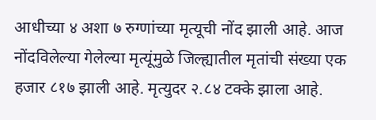आधीच्या ४ अशा ७ रुग्णांच्या मृत्यूची नोंद झाली आहे. आज नोंदविलेल्या गेलेल्या मृत्यूंमुळे जिल्ह्यातील मृतांची संख्या एक हजार ८१७ झाली आहे. मृत्युदर २.८४ टक्के झाला आहे.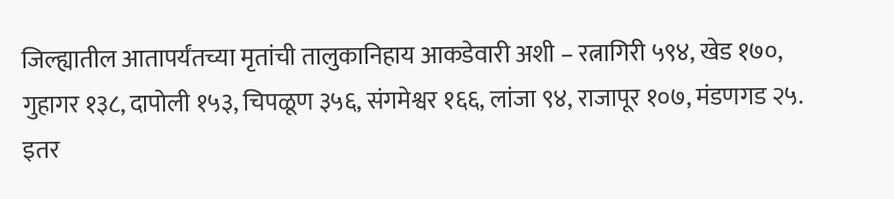जिल्ह्यातील आतापर्यंतच्या मृतांची तालुकानिहाय आकडेवारी अशी – रत्नागिरी ५९४, खेड १७०, गुहागर १३८, दापोली १५३, चिपळूण ३५६, संगमेश्वर १६६, लांजा ९४, राजापूर १०७, मंडणगड २५. इतर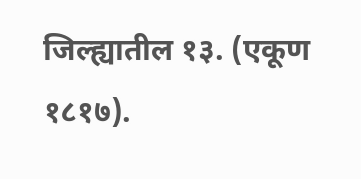जिल्ह्यातील १३. (एकूण १८१७).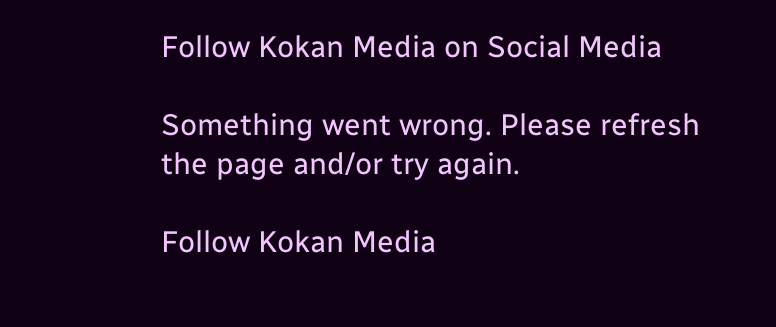Follow Kokan Media on Social Media

Something went wrong. Please refresh the page and/or try again.

Follow Kokan Media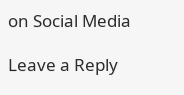on Social Media

Leave a Reply